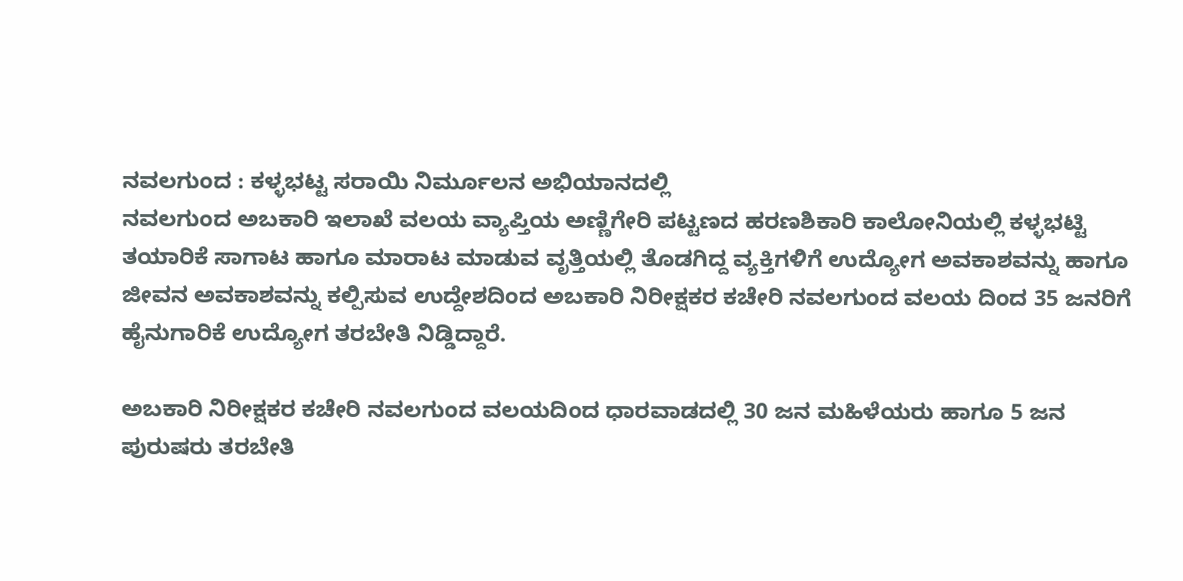ನವಲಗುಂದ : ಕಳ್ಳಭಟ್ಟ ಸರಾಯಿ ನಿರ್ಮೂಲನ ಅಭಿಯಾನದಲ್ಲಿ
ನವಲಗುಂದ ಅಬಕಾರಿ ಇಲಾಖೆ ವಲಯ ವ್ಯಾಪ್ತಿಯ ಅಣ್ಣಿಗೇರಿ ಪಟ್ಟಣದ ಹರಣಶಿಕಾರಿ ಕಾಲೋನಿಯಲ್ಲಿ ಕಳ್ಳಭಟ್ಟಿ ತಯಾರಿಕೆ ಸಾಗಾಟ ಹಾಗೂ ಮಾರಾಟ ಮಾಡುವ ವೃತ್ತಿಯಲ್ಲಿ ತೊಡಗಿದ್ದ ವ್ಯಕ್ತಿಗಳಿಗೆ ಉದ್ಯೋಗ ಅವಕಾಶವನ್ನು ಹಾಗೂ ಜೀವನ ಅವಕಾಶವನ್ನು ಕಲ್ಪಿಸುವ ಉದ್ದೇಶದಿಂದ ಅಬಕಾರಿ ನಿರೀಕ್ಷಕರ ಕಚೇರಿ ನವಲಗುಂದ ವಲಯ ದಿಂದ 35 ಜನರಿಗೆ ಹೈನುಗಾರಿಕೆ ಉದ್ಯೋಗ ತರಬೇತಿ ನಿಡ್ಡಿದ್ದಾರೆ.

ಅಬಕಾರಿ ನಿರೀಕ್ಷಕರ ಕಚೇರಿ ನವಲಗುಂದ ವಲಯದಿಂದ ಧಾರವಾಡದಲ್ಲಿ 30 ಜನ ಮಹಿಳೆಯರು ಹಾಗೂ 5 ಜನ ಪುರುಷರು ತರಬೇತಿ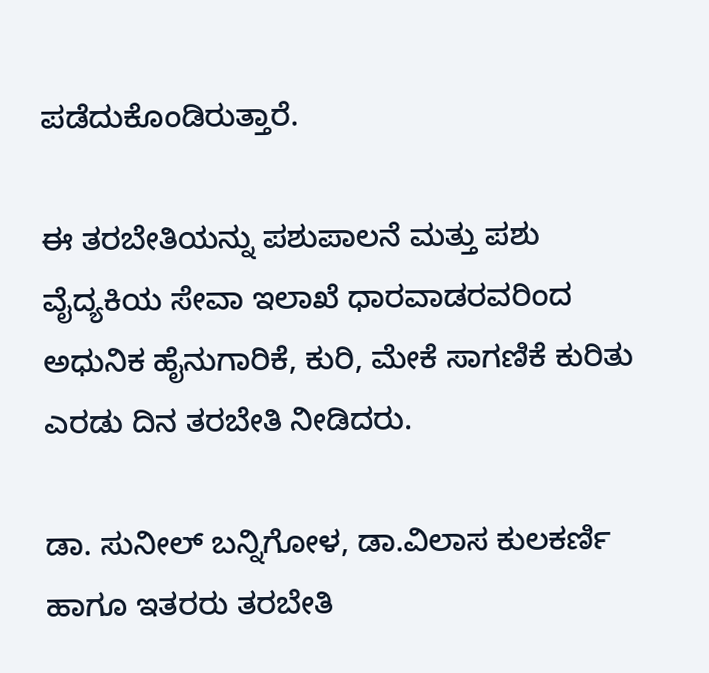ಪಡೆದುಕೊಂಡಿರುತ್ತಾರೆ.

ಈ ತರಬೇತಿಯನ್ನು ಪಶುಪಾಲನೆ ಮತ್ತು ಪಶು ವೈದ್ಯಕಿಯ ಸೇವಾ ಇಲಾಖೆ ಧಾರವಾಡರವರಿಂದ ಅಧುನಿಕ ಹೈನುಗಾರಿಕೆ, ಕುರಿ, ಮೇಕೆ ಸಾಗಣಿಕೆ ಕುರಿತು ಎರಡು ದಿನ ತರಬೇತಿ ನೀಡಿದರು.

ಡಾ. ಸುನೀಲ್ ಬನ್ನಿಗೋಳ, ಡಾ.ವಿಲಾಸ ಕುಲಕರ್ಣಿ ಹಾಗೂ ಇತರರು ತರಬೇತಿ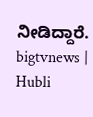ನೀಡಿದ್ದಾರೆ.
bigtvnews | Hubli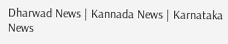Dharwad News | Kannada News | Karnataka News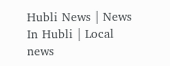Hubli News | News In Hubli | Local news